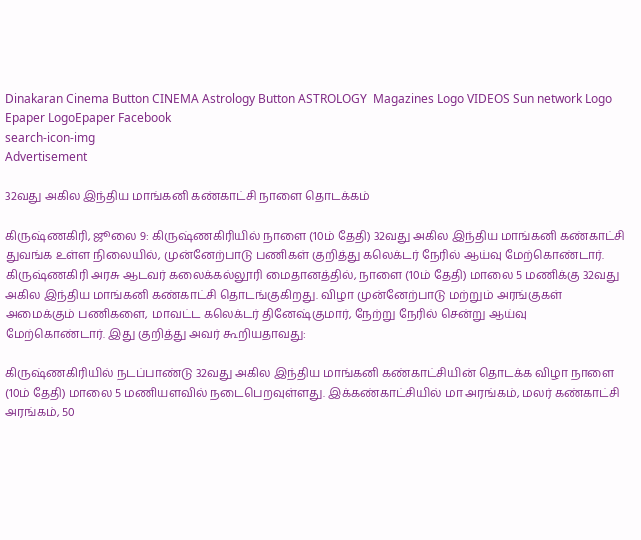Dinakaran Cinema Button CINEMA Astrology Button ASTROLOGY  Magazines Logo VIDEOS Sun network Logo Epaper LogoEpaper Facebook
search-icon-img
Advertisement

32வது அகில இந்திய மாங்கனி கண்காட்சி நாளை தொடக்கம்

கிருஷ்ணகிரி, ஜூலை 9: கிருஷ்ணகிரியில் நாளை (10ம் தேதி) 32வது அகில இந்திய மாங்கனி கண்காட்சி துவங்க உள்ள நிலையில், முன்னேற்பாடு பணிகள் குறித்து கலெக்டர் நேரில் ஆய்வு மேற்கொண்டார். கிருஷ்ணகிரி அரசு ஆடவர் கலைக்கல்லூரி மைதானத்தில், நாளை (10ம் தேதி) மாலை 5 மணிக்கு 32வது அகில இந்திய மாங்கனி கண்காட்சி தொடங்குகிறது. விழா முன்னேற்பாடு மற்றும் அரங்குகள் அமைக்கும் பணிகளை, மாவட்ட கலெக்டர் தினேஷ்குமார், நேற்று நேரில் சென்று ஆய்வு மேற்கொண்டார். இது குறித்து அவர் கூறியதாவது:

கிருஷ்ணகிரியில் நடப்பாண்டு 32வது அகில இந்திய மாங்கனி கண்காட்சியின் தொடக்க விழா நாளை (10ம் தேதி) மாலை 5 மணியளவில் நடைபெறவுள்ளது. இக்கண்காட்சியில் மா அரங்கம், மலர் கண்காட்சி அரங்கம், 50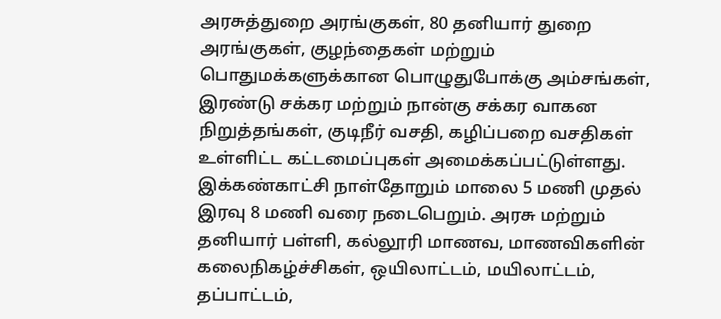அரசுத்துறை அரங்குகள், 80 தனியார் துறை அரங்குகள், குழந்தைகள் மற்றும் பொதுமக்களுக்கான பொழுதுபோக்கு அம்சங்கள், இரண்டு சக்கர மற்றும் நான்கு சக்கர வாகன நிறுத்தங்கள், குடிநீர் வசதி, கழிப்பறை வசதிகள் உள்ளிட்ட கட்டமைப்புகள் அமைக்கப்பட்டுள்ளது. இக்கண்காட்சி நாள்தோறும் மாலை 5 மணி முதல் இரவு 8 மணி வரை நடைபெறும். அரசு மற்றும் தனியார் பள்ளி, கல்லூரி மாணவ, மாணவிகளின் கலைநிகழ்ச்சிகள், ஒயிலாட்டம், மயிலாட்டம், தப்பாட்டம்,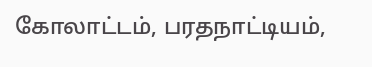கோலாட்டம், பரதநாட்டியம்,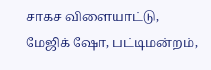சாகச விளையாட்டு, மேஜிக் ஷோ, பட்டிமன்றம்,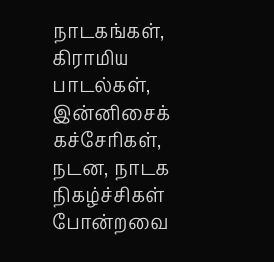நாடகங்கள், கிராமிய பாடல்கள், இன்னிசைக் கச்சேரிகள், நடன, நாடக நிகழ்ச்சிகள் போன்றவை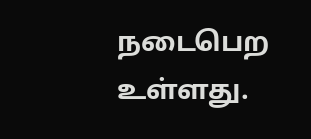நடைபெற உள்ளது.